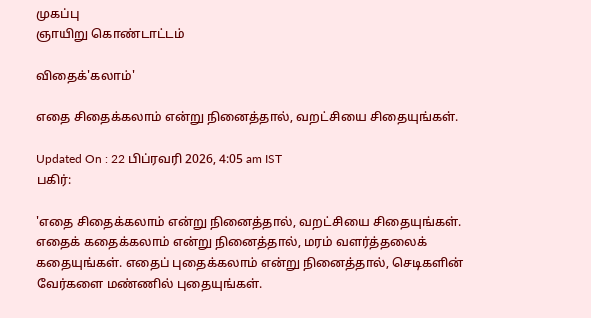முகப்பு
ஞாயிறு கொண்டாட்டம்

விதைக்'கலாம்'

எதை சிதைக்கலாம் என்று நினைத்தால், வறட்சியை சிதையுங்கள்.

Updated On : 22 பிப்ரவரி 2026, 4:05 am IST
பகிர்:

'எதை சிதைக்கலாம் என்று நினைத்தால், வறட்சியை சிதையுங்கள். எதைக் கதைக்கலாம் என்று நினைத்தால், மரம் வளர்த்தலைக் கதையுங்கள். எதைப் புதைக்கலாம் என்று நினைத்தால், செடிகளின் வேர்களை மண்ணில் புதையுங்கள்.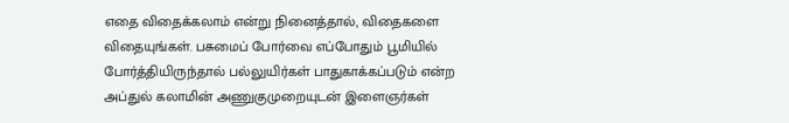எதை விதைக்கலாம் என்று நினைத்தால், விதைகளை விதையுங்கள். பசுமைப் போர்வை எப்போதும் பூமியில் போர்த்தியிருந்தால் பல்லுயிர்கள் பாதுகாக்கப்படும் என்ற அப்துல் கலாமின் அணுகுமுறையுடன் இளைஞர்கள்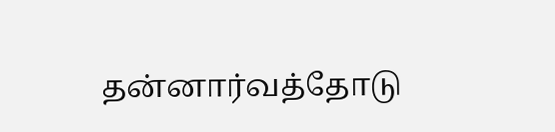தன்னார்வத்தோடு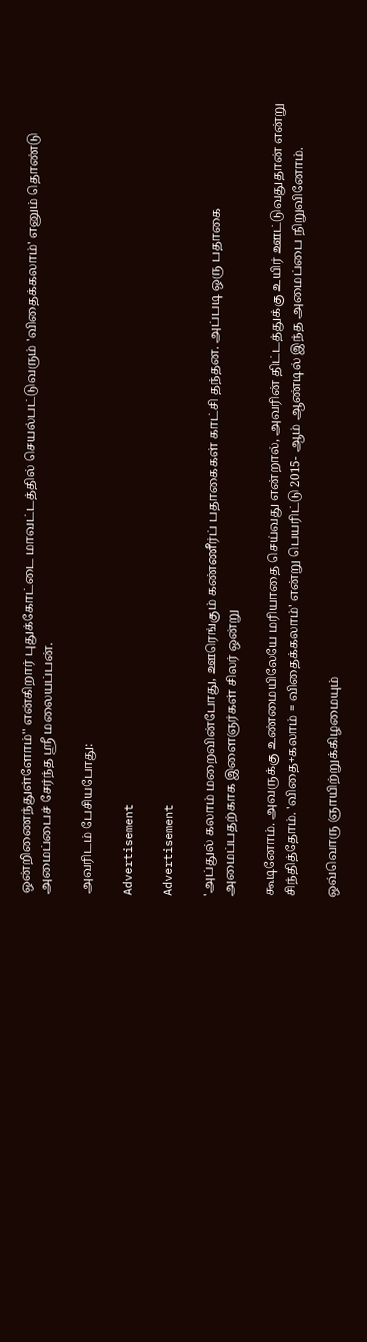ஒன்றிணைந்துள்ளோம்'' என்கிறார் புதுக்கோட்டை மாவட்டத்தில் செயல்பட்டுவரும் 'விதைக்கலாம்' எனும் தொண்டு அமைப்பைச் சேர்ந்த ஸ்ரீ மலையப்பன்.

அவரிடம் பேசியபோது:

Advertisement

Advertisement

'அப்துல் கலாம் மறைவின்போது, ஊரெங்கும் கண்ணீர்ப் பதாகைகள் காட்சி தந்தன. அப்படி ஒரு பதாகை அமைப்பதற்காக இளைஞர்கள் சிலர் ஒன்று

கூடினோம். அவருக்கு உண்மையிலேயே மரியாதை செய்வது என்றால், அவரின் திட்டத்துக்கு உயிர் ஊட்டுவதுதான் என்று சிந்தித்தோம். 'விதை+கலாம் = விதைக்கலாம்' என்று பெயரிட்டு 2015- ஆம் ஆண்டில் இந்த அமைப்பை நிறுவினோம்.

ஒவ்வொரு ஞாயிற்றுக்கிழமையும்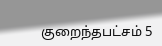குறைந்தபட்சம் 5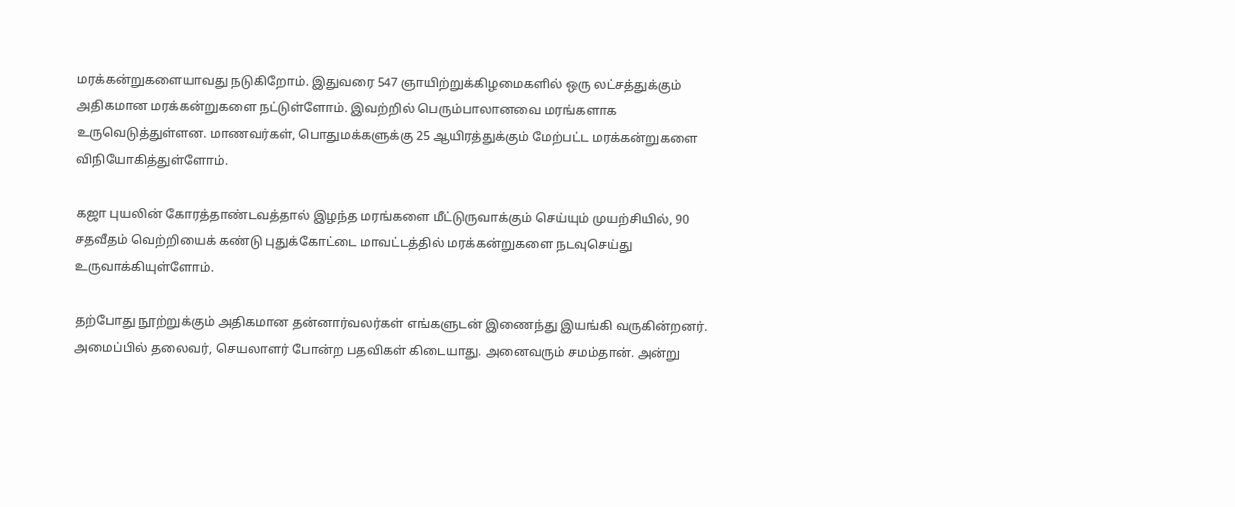மரக்கன்றுகளையாவது நடுகிறோம். இதுவரை 547 ஞாயிற்றுக்கிழமைகளில் ஒரு லட்சத்துக்கும் அதிகமான மரக்கன்றுகளை நட்டுள்ளோம். இவற்றில் பெரும்பாலானவை மரங்களாக உருவெடுத்துள்ளன. மாணவர்கள், பொதுமக்களுக்கு 25 ஆயிரத்துக்கும் மேற்பட்ட மரக்கன்றுகளை விநியோகித்துள்ளோம்.

கஜா புயலின் கோரத்தாண்டவத்தால் இழந்த மரங்களை மீட்டுருவாக்கும் செய்யும் முயற்சியில், 90 சதவீதம் வெற்றியைக் கண்டு புதுக்கோட்டை மாவட்டத்தில் மரக்கன்றுகளை நடவுசெய்து உருவாக்கியுள்ளோம்.

தற்போது நூற்றுக்கும் அதிகமான தன்னார்வலர்கள் எங்களுடன் இணைந்து இயங்கி வருகின்றனர். அமைப்பில் தலைவர், செயலாளர் போன்ற பதவிகள் கிடையாது. அனைவரும் சமம்தான். அன்று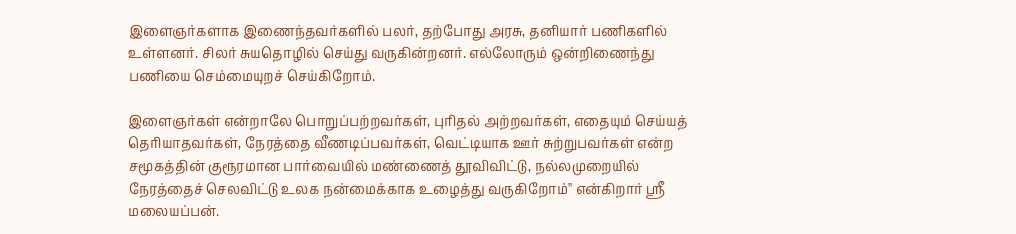இளைஞர்களாக இணைந்தவர்களில் பலர், தற்போது அரசு, தனியார் பணிகளில் உள்ளனர். சிலர் சுயதொழில் செய்து வருகின்றனர். எல்லோரும் ஒன்றிணைந்து பணியை செம்மையுறச் செய்கிறோம்.

இளைஞர்கள் என்றாலே பொறுப்பற்றவர்கள், புரிதல் அற்றவர்கள், எதையும் செய்யத் தெரியாதவர்கள், நேரத்தை வீணடிப்பவர்கள், வெட்டியாக ஊர் சுற்றுபவர்கள் என்ற சமூகத்தின் குரூரமான பார்வையில் மண்ணைத் தூவிவிட்டு, நல்லமுறையில் நேரத்தைச் செலவிட்டு உலக நன்மைக்காக உழைத்து வருகிறோம்'' என்கிறார் ஸ்ரீ மலையப்பன்.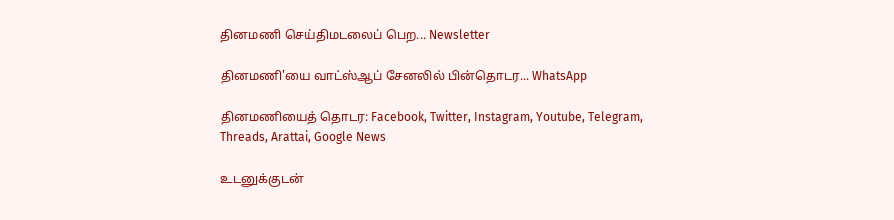தினமணி செய்திமடலைப் பெற... Newsletter

தினமணி'யை வாட்ஸ்ஆப் சேனலில் பின்தொடர... WhatsApp

தினமணியைத் தொடர: Facebook, Twitter, Instagram, Youtube, Telegram, Threads, Arattai, Google News

உடனுக்குடன்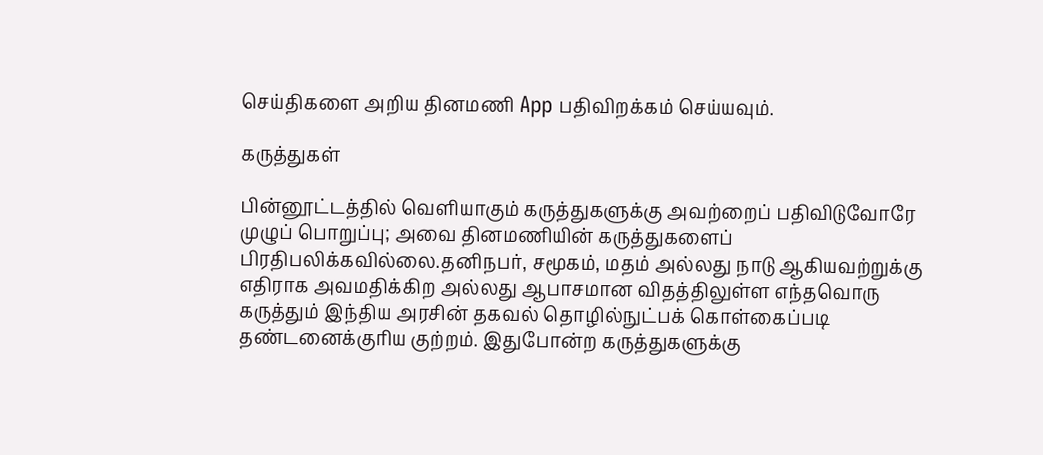செய்திகளை அறிய தினமணி App பதிவிறக்கம் செய்யவும்.

கருத்துகள்

பின்னூட்டத்தில் வெளியாகும் கருத்துகளுக்கு அவற்றைப் பதிவிடுவோரே முழுப் பொறுப்பு; அவை தினமணியின் கருத்துகளைப் பிரதிபலிக்கவில்லை.தனிநபர், சமூகம், மதம் அல்லது நாடு ஆகியவற்றுக்கு எதிராக அவமதிக்கிற அல்லது ஆபாசமான விதத்திலுள்ள எந்தவொரு கருத்தும் இந்திய அரசின் தகவல் தொழில்நுட்பக் கொள்கைப்படி தண்டனைக்குரிய குற்றம். இதுபோன்ற கருத்துகளுக்கு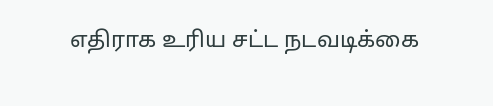எதிராக உரிய சட்ட நடவடிக்கை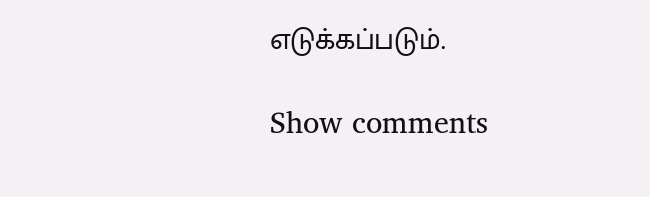எடுக்கப்படும்.

Show comments